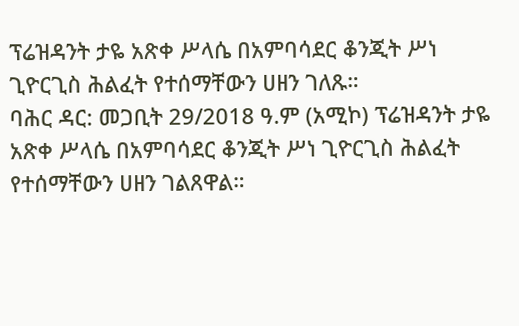ፕሬዝዳንት ታዬ አጽቀ ሥላሴ በአምባሳደር ቆንጂት ሥነ ጊዮርጊስ ሕልፈት የተሰማቸውን ሀዘን ገለጹ።
ባሕር ዳር: መጋቢት 29/2018 ዓ.ም (አሚኮ) ፕሬዝዳንት ታዬ አጽቀ ሥላሴ በአምባሳደር ቆንጂት ሥነ ጊዮርጊስ ሕልፈት የተሰማቸውን ሀዘን ገልጸዋል።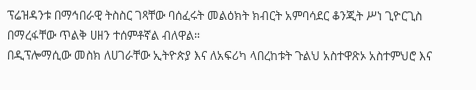ፕሬዝዳንቱ በማኅበራዊ ትስስር ገጻቸው ባሰፈሩት መልዕክት ክብርት አምባሳደር ቆንጂት ሥነ ጊዮርጊስ በማረፋቸው ጥልቅ ሀዘን ተሰምቶኛል ብለዋል።
በዲፕሎማሲው መስክ ለሀገራቸው ኢትዮጵያ እና ለአፍሪካ ላበረከቱት ጉልህ አስተዋጽኦ አስተምህሮ እና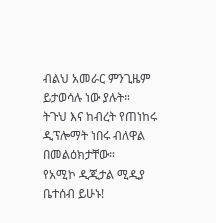ብልህ አመራር ምንጊዜም ይታወሳሉ ነው ያሉት።
ትጉህ እና ከብረት የጠነከሩ ዲፕሎማት ነበሩ ብለዋል በመልዕክታቸው።
የአሚኮ ዲጂታል ሚዲያ ቤተሰብ ይሁኑ!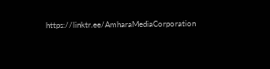https://linktr.ee/AmharaMediaCorporation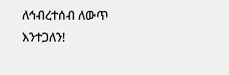ለኅብረተሰብ ለውጥ እንተጋለን!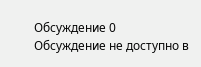Обсуждение 0
Обсуждение не доступно в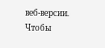веб-версии. Чтобы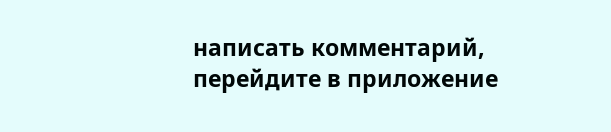написать комментарий, перейдите в приложение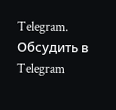Telegram.
Обсудить в Telegram